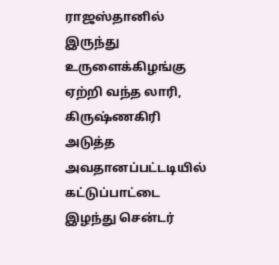ராஜஸ்தானில் இருந்து உருளைக்கிழங்கு ஏற்றி வந்த லாரி, கிருஷ்ணகிரி அடுத்த அவதானப்பட்டடியில் கட்டுப்பாட்டை இழந்து சென்டர்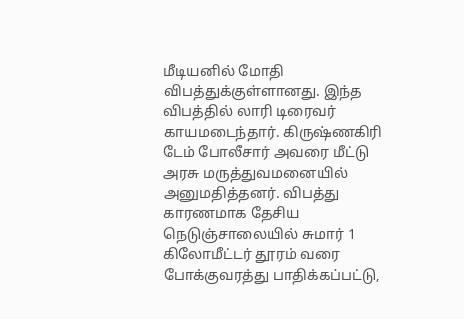மீடியனில் மோதி விபத்துக்குள்ளானது. இந்த விபத்தில் லாரி டிரைவர் காயமடைந்தார். கிருஷ்ணகிரி டேம் போலீசார் அவரை மீட்டு அரசு மருத்துவமனையில் அனுமதித்தனர். விபத்து காரணமாக தேசிய நெடுஞ்சாலையில் சுமார் 1 கிலோமீட்டர் தூரம் வரை
போக்குவரத்து பாதிக்கப்பட்டு,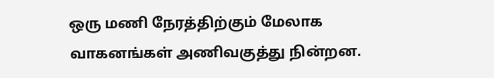ஒரு மணி நேரத்திற்கும் மேலாக வாகனங்கள் அணிவகுத்து நின்றன.